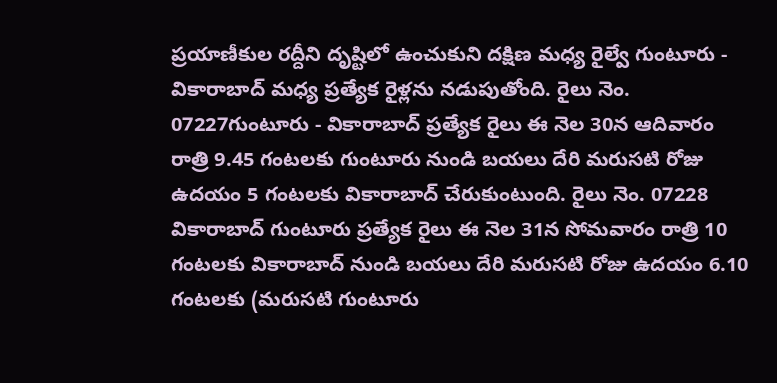ప్రయాణీకుల రద్దీని దృష్టిలో ఉంచుకుని దక్షిణ మధ్య రైల్వే గుంటూరు - వికారాబాద్ మధ్య ప్రత్యేక రైళ్లను నడుపుతోంది. రైలు నెం. 07227గుంటూరు - వికారాబాద్ ప్రత్యేక రైలు ఈ నెల 30న ఆదివారం రాత్రి 9.45 గంటలకు గుంటూరు నుండి బయలు దేరి మరుసటి రోజు ఉదయం 5 గంటలకు వికారాబాద్ చేరుకుంటుంది. రైలు నెం. 07228 వికారాబాద్ గుంటూరు ప్రత్యేక రైలు ఈ నెల 31న సోమవారం రాత్రి 10 గంటలకు వికారాబాద్ నుండి బయలు దేరి మరుసటి రోజు ఉదయం 6.10 గంటలకు (మరుసటి గుంటూరు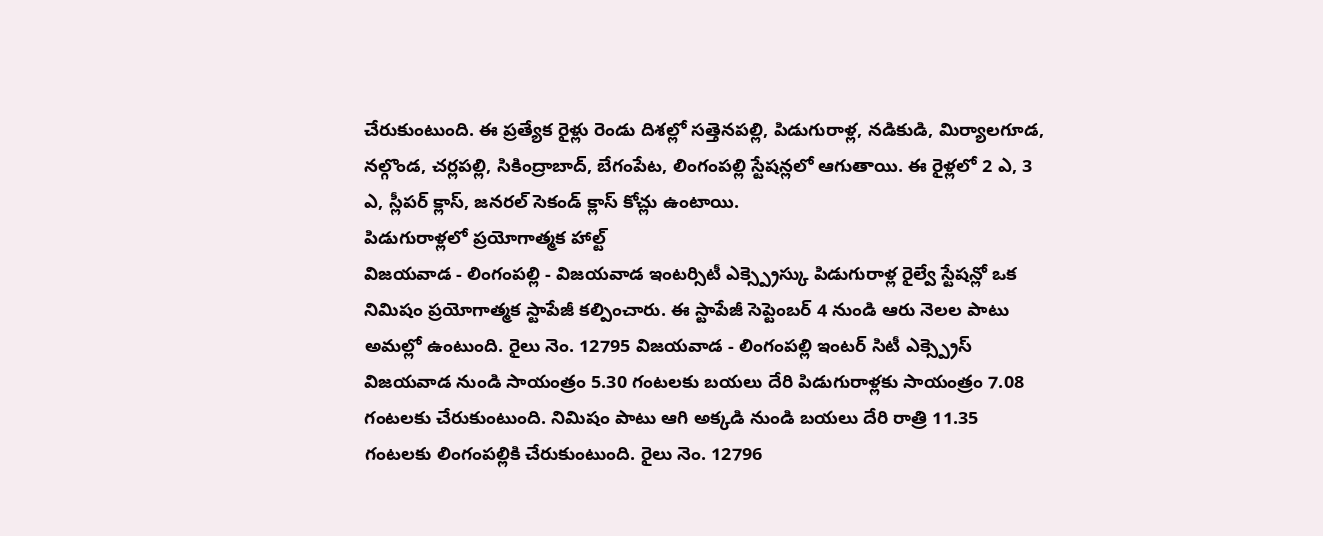చేరుకుంటుంది. ఈ ప్రత్యేక రైళ్లు రెండు దిశల్లో సత్తెనపల్లి, పిడుగురాళ్ల, నడికుడి, మిర్యాలగూడ, నల్గొండ, చర్లపల్లి, సికింద్రాబాద్, బేగంపేట, లింగంపల్లి స్టేషన్లలో ఆగుతాయి. ఈ రైళ్లలో 2 ఎ, 3 ఎ, స్లీపర్ క్లాస్, జనరల్ సెకండ్ క్లాస్ కోచ్లు ఉంటాయి.
పిడుగురాళ్లలో ప్రయోగాత్మక హాల్ట్
విజయవాడ - లింగంపల్లి - విజయవాడ ఇంటర్సిటీ ఎక్స్ప్రెస్కు పిడుగురాళ్ల రైల్వే స్టేషన్లో ఒక నిమిషం ప్రయోగాత్మక స్టాపేజీ కల్పించారు. ఈ స్టాపేజీ సెప్టెంబర్ 4 నుండి ఆరు నెలల పాటు అమల్లో ఉంటుంది. రైలు నెం. 12795 విజయవాడ - లింగంపల్లి ఇంటర్ సిటీ ఎక్స్ప్రెస్ విజయవాడ నుండి సాయంత్రం 5.30 గంటలకు బయలు దేరి పిడుగురాళ్లకు సాయంత్రం 7.08 గంటలకు చేరుకుంటుంది. నిమిషం పాటు ఆగి అక్కడి నుండి బయలు దేరి రాత్రి 11.35 గంటలకు లింగంపల్లికి చేరుకుంటుంది. రైలు నెం. 12796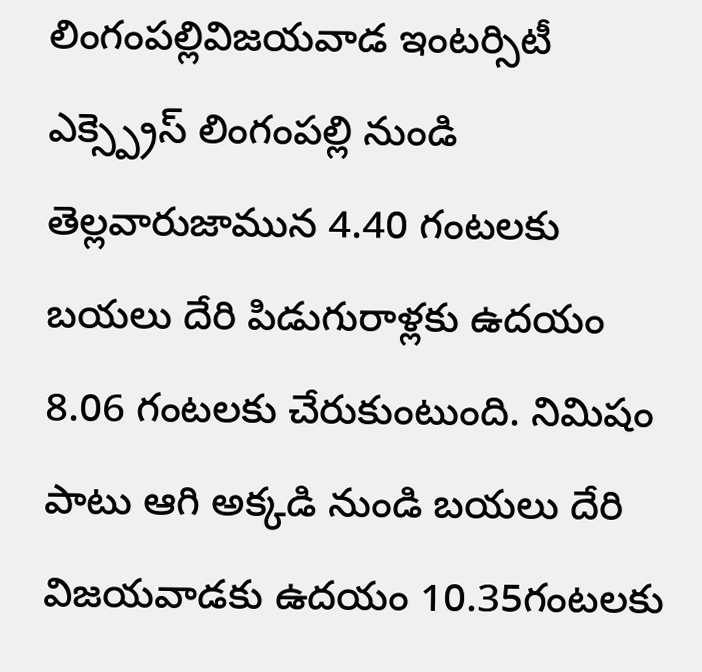లింగంపల్లివిజయవాడ ఇంటర్సిటీ ఎక్స్ప్రెస్ లింగంపల్లి నుండి తెల్లవారుజామున 4.40 గంటలకు బయలు దేరి పిడుగురాళ్లకు ఉదయం 8.06 గంటలకు చేరుకుంటుంది. నిమిషం పాటు ఆగి అక్కడి నుండి బయలు దేరి విజయవాడకు ఉదయం 10.35గంటలకు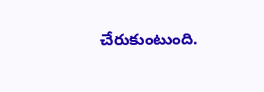చేరుకుంటుంది.